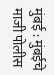मुंबई : मुंबईचे माजी पोलीस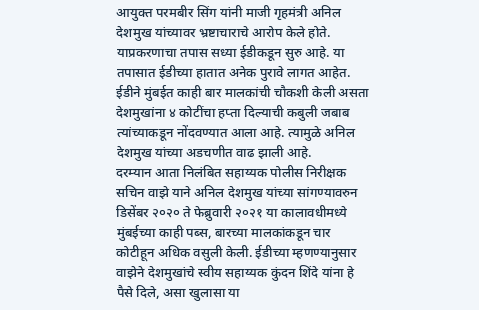आयुक्त परमबीर सिंग यांनी माजी गृहमंत्री अनिल देशमुख यांच्यावर भ्रष्टाचाराचे आरोप केले होते. याप्रकरणाचा तपास सध्या ईडीकडून सुरु आहे. या तपासात ईडीच्या हातात अनेक पुरावे लागत आहेत. ईडीने मुंबईत काही बार मालकांची चौकशी केली असता देशमुखांना ४ कोटींचा हप्ता दिल्याची कबुली जबाब त्यांच्याकडून नोंदवण्यात आला आहे. त्यामुळे अनिल देशमुख यांच्या अडचणीत वाढ झाली आहे.
दरम्यान आता निलंबित सहाय्यक पोलीस निरीक्षक सचिन वाझे याने अनिल देशमुख यांच्या सांगण्यावरुन डिसेंबर २०२० ते फेब्रुवारी २०२१ या कालावधीमध्ये मुंबईच्या काही पब्स, बारच्या मालकांकडून चार कोटीहून अधिक वसुली केली. ईडीच्या म्हणण्यानुसार वाझेने देशमुखांचे स्वीय सहाय्यक कुंदन शिंदे यांना हे पैसे दिले, असा खुलासा या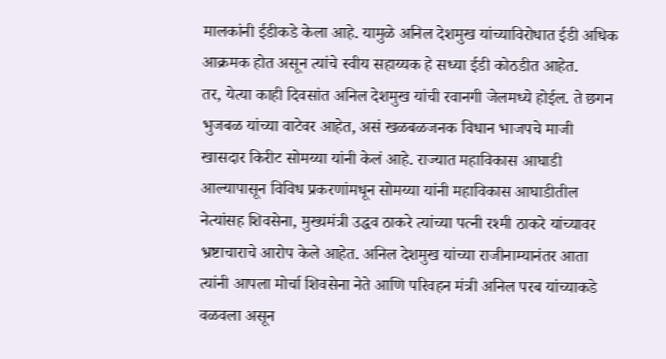मालकांनी ईडीकडे केला आहे. यामुळे अनिल देशमुख यांच्याविरोधात ईडी अधिक आक्रमक होत असून त्यांचे स्वीय सहाय्यक हे सध्या ईडी कोठडीत आहेत.
तर, येत्या काही दिवसांत अनिल देशमुख यांची रवानगी जेलमध्ये होईल. ते छगन भुजबळ यांच्या वाटेवर आहेत, असं खळबळजनक विधान भाजपचे माजी खासदार किरीट सोमय्या यांनी केलं आहे. राज्यात महाविकास आघाडी आल्यापासून विविध प्रकरणांमधून सोमय्या यांनी महाविकास आघाडीतील नेत्यांसह शिवसेना, मुख्यमंत्री उद्धव ठाकरे त्यांच्या पत्नी रश्मी ठाकरे यांच्यावर भ्रष्टाचाराचे आरोप केले आहेत. अनिल देशमुख यांच्या राजीनाम्यानंतर आता त्यांनी आपला मोर्चा शिवसेना नेते आणि परिवहन मंत्री अनिल परब यांच्याकडे वळवला असून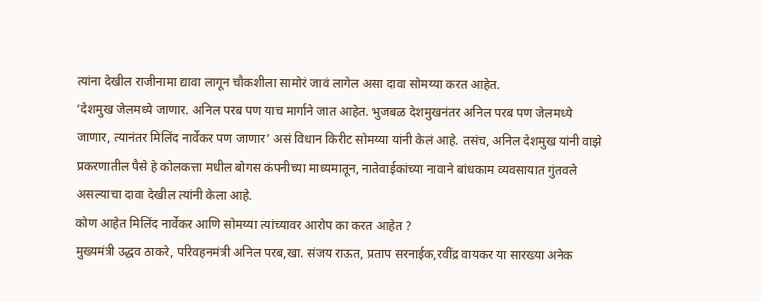त्यांना देखील राजीनामा द्यावा लागून चौकशीला सामोरं जावं लागेल असा दावा सोमय्या करत आहेत.
‘देशमुख जेलमध्ये जाणार. अनिल परब पण याच मार्गाने जात आहेत. भुजबळ देशमुखनंतर अनिल परब पण जेलमध्ये जाणार, त्यानंतर मिलिंद नार्वेकर पण जाणार’ असं विधान किरीट सोमय्या यांनी केलं आहे. तसंच, अनिल देशमुख यांनी वाझे प्रकरणातील पैसे हे कोलकत्ता मधील बोगस कंपनीच्या माध्यमातून, नातेवाईकांच्या नावाने बांधकाम व्यवसायात गुंतवले असल्याचा दावा देखील त्यांनी केला आहे.
कोण आहेत मिलिंद नार्वेकर आणि सोमय्या त्यांच्यावर आरोप का करत आहेत ?
मुख्यमंत्री उद्धव ठाकरे, परिवहनमंत्री अनिल परब,खा. संजय राऊत, प्रताप सरनाईक,रवींद्र वायकर या सारख्या अनेक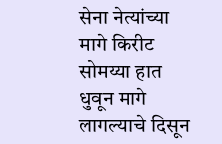सेना नेत्यांच्या मागे किरीट सोमय्या हात धुवून मागे लागल्याचे दिसून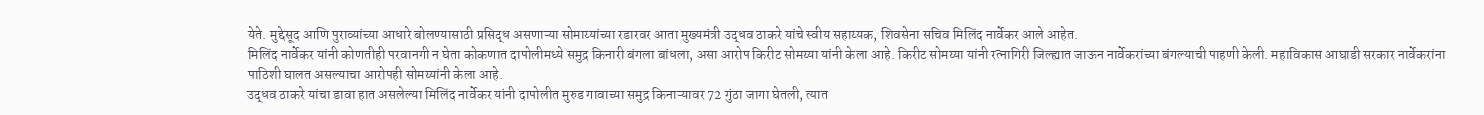येते. मुद्देसूद आणि पुराव्यांच्या आधारे बोलण्यासाठी प्रसिद्ध असणाऱ्या सोमाय्यांच्या रडारवर आता मुख्यमंत्री उद्धव ठाकरे यांचे स्वीय सहाय्यक, शिवसेना सचिव मिलिंद नार्वेकर आले आहेत.
मिलिंद नार्वेकर यांनी कोणतीही परवानगी न घेता कोकणात दापोलीमध्ये समुद्र किनारी बंगला बांधला, असा आरोप किरीट सोमय्या यांनी केला आहे. किरीट सोमय्या यांनी रत्नागिरी जिल्ह्यात जाऊन नार्वेकरांच्या बंगल्याची पाहणी केली. महाविकास आघाडी सरकार नार्वेकरांना पाठिशी घालत असल्याचा आरोपही सोमय्यांनी केला आहे.
उद्धव ठाकरे यांचा डावा हात असलेल्या मिलिंद नार्वेकर यांनी दापोलीत मुरुड गावाच्या समुद्र किनाऱ्यावर 72 गुंठा जागा घेतली, त्यात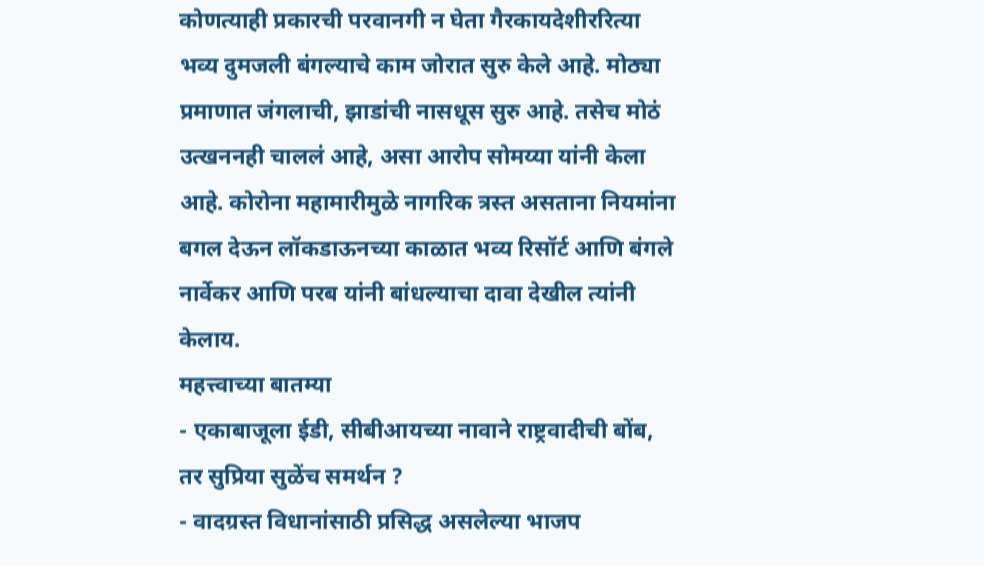कोणत्याही प्रकारची परवानगी न घेता गैरकायदेशीररित्या भव्य दुमजली बंगल्याचे काम जोरात सुरु केले आहे. मोठ्या प्रमाणात जंगलाची, झाडांची नासधूस सुरु आहे. तसेच मोठं उत्खननही चाललं आहे, असा आरोप सोमय्या यांनी केला आहे. कोरोना महामारीमुळे नागरिक त्रस्त असताना नियमांना बगल देऊन लॉकडाऊनच्या काळात भव्य रिसॉर्ट आणि बंगले नार्वेकर आणि परब यांनी बांधल्याचा दावा देखील त्यांनी केलाय.
महत्त्वाच्या बातम्या
- एकाबाजूला ईडी, सीबीआयच्या नावाने राष्ट्रवादीची बोंब, तर सुप्रिया सुळेंच समर्थन ?
- वादग्रस्त विधानांसाठी प्रसिद्ध असलेल्या भाजप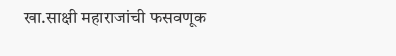खा.साक्षी महाराजांची फसवणूक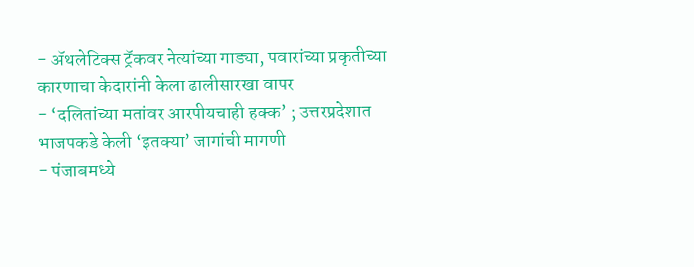- ॲथलेटिक्स ट्रॅकवर नेत्यांच्या गाड्या, पवारांच्या प्रकृतीच्या कारणाचा केदारांनी केला ढालीसारखा वापर
- ‘दलितांच्या मतांवर आरपीयचाही हक्क’ ; उत्तरप्रदेशात भाजपकडे केली ‘इतक्या’ जागांची मागणी
- पंजाबमध्ये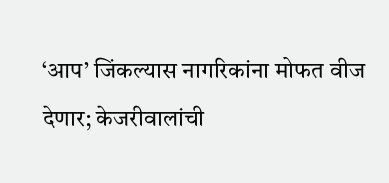‘आप’ जिंकल्यास नागरिकांना मोफत वीज देणार; केजरीवालांची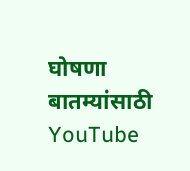घोषणा
बातम्यांसाठी YouTube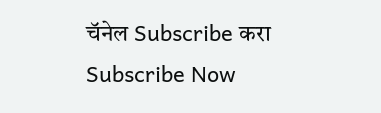चॅनेल Subscribe करा
Subscribe Now